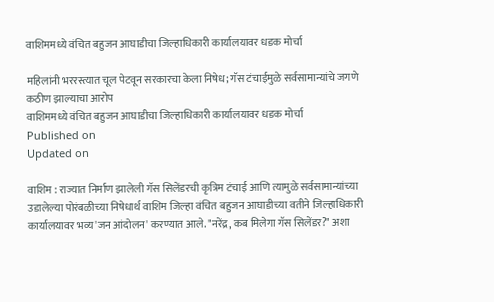वाशिममध्ये वंचित बहुजन आघाडीचा जिल्हाधिकारी कार्यालयावर धडक मोर्चा

महिलांनी भररस्त्यात चूल पेटवून सरकारचा केला निषेध; गॅस टंचाईमुळे सर्वसामान्यांचे जगणे कठीण झाल्याचा आरोप
वाशिममध्ये वंचित बहुजन आघाडीचा जिल्हाधिकारी कार्यालयावर धडक मोर्चा
Published on
Updated on

वाशिम : राज्यात निर्माण झालेली गॅस सिलेंडरची कृत्रिम टंचाई आणि त्यामुळे सर्वसामान्यांच्या उडालेल्या पोरंबळीच्या निषेधार्थ वाशिम जिल्हा वंचित बहुजन आघाडीच्या वतीने जिल्हाधिकारी कार्यालयावर भव्य 'जन आंदोलन' करण्यात आले. "नरेंद्र, कब मिलेगा गॅस सिलेंडर?" अशा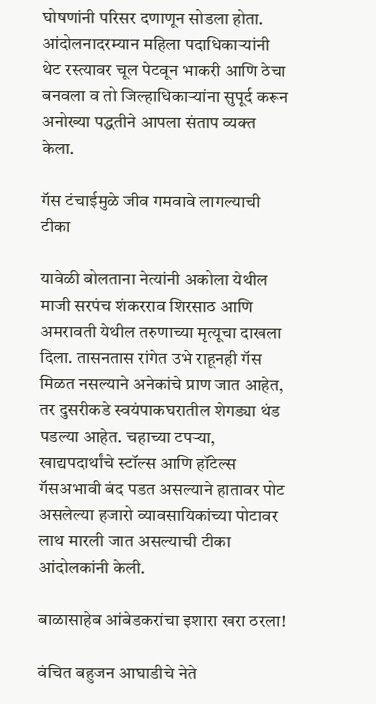घोषणांनी परिसर दणाणून सोडला होता. आंदोलनादरम्यान महिला पदाधिकाऱ्यांनी थेट रस्त्यावर चूल पेटवून भाकरी आणि ठेचा बनवला व तो जिल्हाधिकाऱ्यांना सुपूर्द करून अनोख्या पद्धतीने आपला संताप व्यक्त केला.

गॅस टंचाईमुळे जीव गमवावे लागल्याची टीका

यावेळी बोलताना नेत्यांनी अकोला येथील माजी सरपंच शंकरराव शिरसाठ आणि अमरावती येथील तरुणाच्या मृत्यूचा दाखला दिला. तासनतास रांगेत उभे राहूनही गॅस मिळत नसल्याने अनेकांचे प्राण जात आहेत, तर दुसरीकडे स्वयंपाकघरातील शेगड्या थंड पडल्या आहेत. चहाच्या टपऱ्या, खाद्यपदार्थांचे स्टॉल्स आणि हॉटेल्स गॅसअभावी बंद पडत असल्याने हातावर पोट असलेल्या हजारो व्यावसायिकांच्या पोटावर लाथ मारली जात असल्याची टीका आंदोलकांनी केली.

बाळासाहेब आंबेडकरांचा इशारा खरा ठरला!

वंचित बहुजन आघाडीचे नेते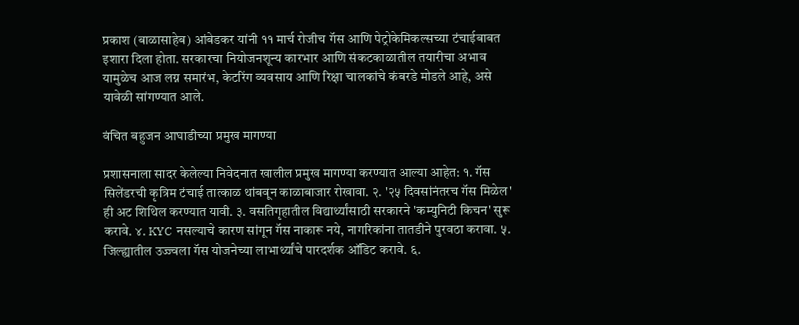प्रकाश (बाळासाहेब) आंबेडकर यांनी ११ मार्च रोजीच गॅस आणि पेट्रोकेमिकल्सच्या टंचाईबाबत इशारा दिला होता. सरकारचा नियोजनशून्य कारभार आणि संकटकाळातील तयारीचा अभाव यामुळेच आज लग्न समारंभ, केटरिंग व्यवसाय आणि रिक्षा चालकांचे कंबरडे मोडले आहे, असे यावेळी सांगण्यात आले.

वंचित बहुजन आघाडीच्या प्रमुख मागण्या

प्रशासनाला सादर केलेल्या निवेदनात खालील प्रमुख मागण्या करण्यात आल्या आहेत: १. गॅस सिलेंडरची कृत्रिम टंचाई तात्काळ थांबवून काळाबाजार रोखावा. २. '२५ दिवसांनंतरच गॅस मिळेल' ही अट शिथिल करण्यात यावी. ३. वसतिगृहातील विद्यार्थ्यांसाठी सरकारने 'कम्युनिटी किचन' सुरू करावे. ४. KYC नसल्याचे कारण सांगून गॅस नाकारू नये, नागरिकांना तातडीने पुरवठा करावा. ५. जिल्ह्यातील उज्ज्वला गॅस योजनेच्या लाभार्थ्यांचे पारदर्शक ऑडिट करावे. ६.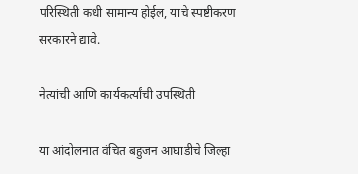परिस्थिती कधी सामान्य होईल, याचे स्पष्टीकरण सरकारने द्यावे.

नेत्यांची आणि कार्यकर्त्यांची उपस्थिती

या आंदोलनात वंचित बहुजन आघाडीचे जिल्हा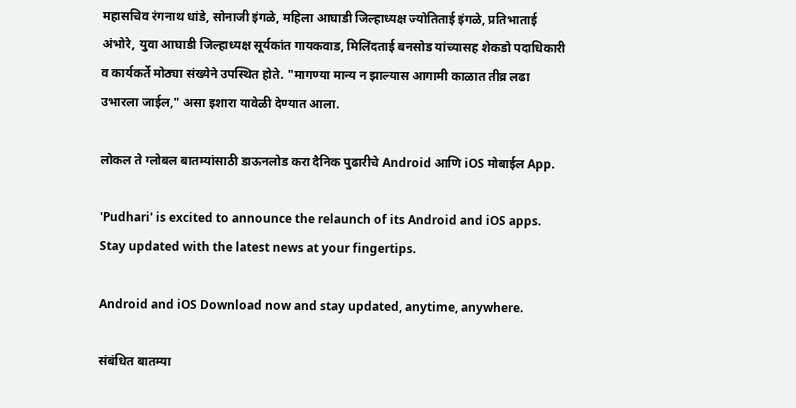महासचिव रंगनाथ धांडे, सोनाजी इंगळे, महिला आघाडी जिल्हाध्यक्ष ज्योतिताई इंगळे, प्रतिभाताई अंभोरे, युवा आघाडी जिल्हाध्यक्ष सूर्यकांत गायकवाड, मिलिंदताई बनसोड यांच्यासह शेकडो पदाधिकारी व कार्यकर्ते मोठ्या संख्येने उपस्थित होते. "मागण्या मान्य न झाल्यास आगामी काळात तीव्र लढा उभारला जाईल," असा इशारा यावेळी देण्यात आला.

लोकल ते ग्लोबल बातम्यांसाठी डाऊनलोड करा दैनिक पुढारीचे Android आणि iOS मोबाईल App.

'Pudhari' is excited to announce the relaunch of its Android and iOS apps. Stay updated with the latest news at your fingertips.

Android and iOS Download now and stay updated, anytime, anywhere.

संबंधित बातम्या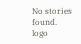No stories found.
logo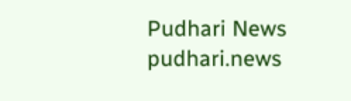Pudhari News
pudhari.news